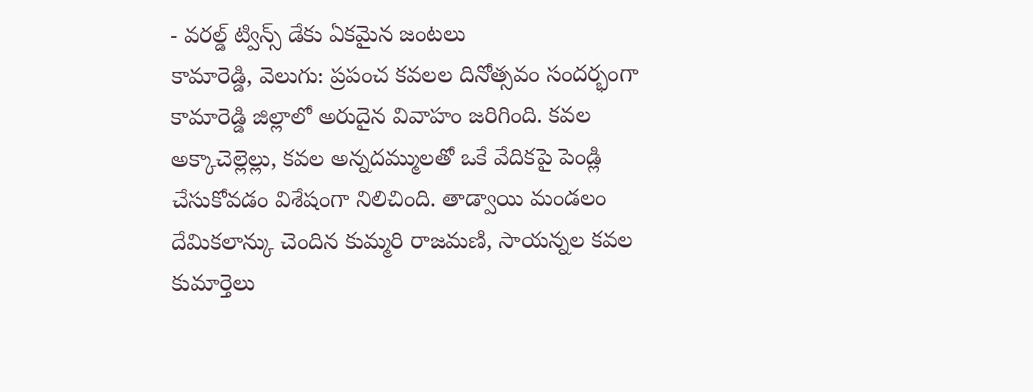- వరల్డ్ ట్విన్స్ డేకు ఏకమైన జంటలు
కామారెడ్డి, వెలుగు: ప్రపంచ కవలల దినోత్సవం సందర్భంగా కామారెడ్డి జిల్లాలో అరుదైన వివాహం జరిగింది. కవల అక్కాచెల్లెల్లు, కవల అన్నదమ్ములతో ఒకే వేదికపై పెండ్లి చేసుకోవడం విశేషంగా నిలిచింది. తాడ్వాయి మండలం దేమికలాన్కు చెందిన కుమ్మరి రాజమణి, సాయన్నల కవల కుమార్తెలు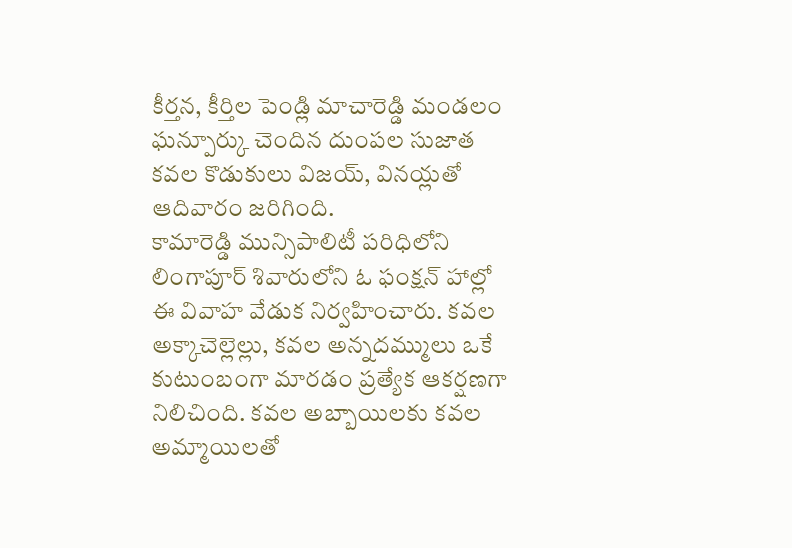కీర్తన, కీర్తిల పెండ్లి మాచారెడ్డి మండలం ఘన్పూర్కు చెందిన దుంపల సుజాత కవల కొడుకులు విజయ్, వినయ్లతో ఆదివారం జరిగింది.
కామారెడ్డి మున్సిపాలిటీ పరిధిలోని లింగాపూర్ శివారులోని ఓ ఫంక్షన్ హాల్లో ఈ వివాహ వేడుక నిర్వహించారు. కవల అక్కాచెల్లెల్లు, కవల అన్నదమ్ములు ఒకే కుటుంబంగా మారడం ప్రత్యేక ఆకర్షణగా నిలిచింది. కవల అబ్బాయిలకు కవల అమ్మాయిలతో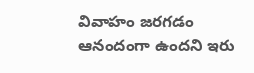వివాహం జరగడం ఆనందంగా ఉందని ఇరు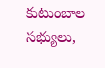కుటుంబాల సభ్యులు,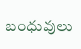బంధువులు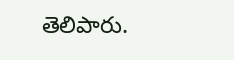తెలిపారు.